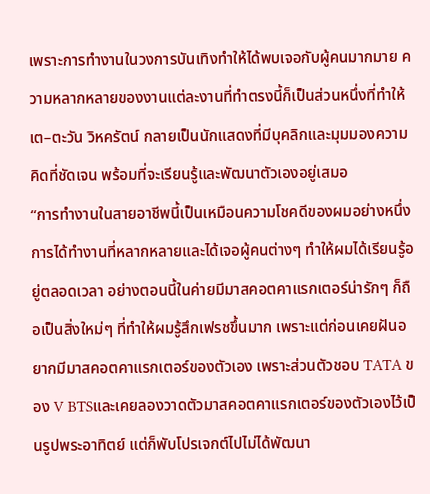เพราะการทำงานในวงการบันเทิงทำให้ได้พบเจอกับผู้คนมากมาย ความหลากหลายของงานแต่ละงานที่ทำตรงนี้ก็เป็นส่วนหนึ่งที่ทำให้ เต–ตะวัน วิหครัตน์ กลายเป็นนักแสดงที่มีบุคลิกและมุมมองความคิดที่ชัดเจน พร้อมที่จะเรียนรู้และพัฒนาตัวเองอยู่เสมอ
“การทำงานในสายอาชีพนี้เป็นเหมือนความโชคดีของผมอย่างหนึ่ง การได้ทำงานที่หลากหลายและได้เจอผู้คนต่างๆ ทำให้ผมได้เรียนรู้อยู่ตลอดเวลา อย่างตอนนี้ในค่ายมีมาสคอตคาแรกเตอร์น่ารักๆ ก็ถือเป็นสิ่งใหม่ๆ ที่ทำให้ผมรู้สึกเฟรชขึ้นมาก เพราะแต่ก่อนเคยฝันอยากมีมาสคอตคาแรกเตอร์ของตัวเอง เพราะส่วนตัวชอบ TATA ของ V BTSและเคยลองวาดตัวมาสคอตคาแรกเตอร์ของตัวเองไว้เป็นรูปพระอาทิตย์ แต่ก็พับโปรเจกต์ไปไม่ได้พัฒนา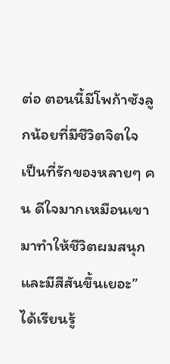ต่อ ตอนนี้มีโพก้าซังลูกน้อยที่มีชีวิตจิตใจ เป็นที่รักของหลายๆ คน ดีใจมากเหมือนเขามาทำให้ชีวิตผมสนุกและมีสีสันขึ้นเยอะ”
ได้เรียนรู้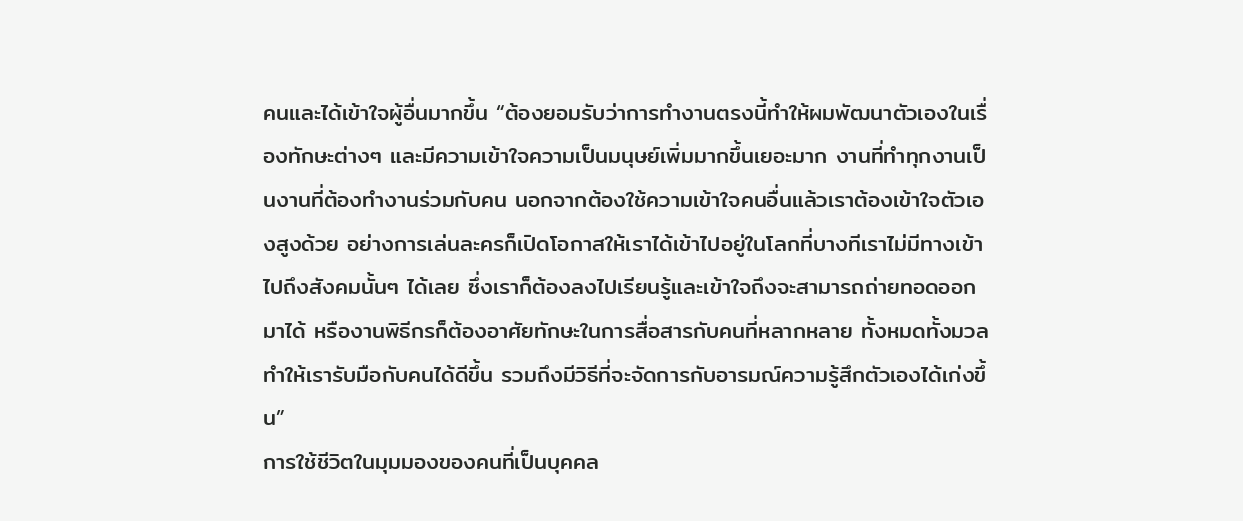คนและได้เข้าใจผู้อื่นมากขึ้น “ต้องยอมรับว่าการทำงานตรงนี้ทำให้ผมพัฒนาตัวเองในเรื่องทักษะต่างๆ และมีความเข้าใจความเป็นมนุษย์เพิ่มมากขึ้นเยอะมาก งานที่ทำทุกงานเป็นงานที่ต้องทำงานร่วมกับคน นอกจากต้องใช้ความเข้าใจคนอื่นแล้วเราต้องเข้าใจตัวเองสูงด้วย อย่างการเล่นละครก็เปิดโอกาสให้เราได้เข้าไปอยู่ในโลกที่บางทีเราไม่มีทางเข้าไปถึงสังคมนั้นๆ ได้เลย ซึ่งเราก็ต้องลงไปเรียนรู้และเข้าใจถึงจะสามารถถ่ายทอดออกมาได้ หรืองานพิธีกรก็ต้องอาศัยทักษะในการสื่อสารกับคนที่หลากหลาย ทั้งหมดทั้งมวลทำให้เรารับมือกับคนได้ดีขึ้น รวมถึงมีวิธีที่จะจัดการกับอารมณ์ความรู้สึกตัวเองได้เก่งขึ้น”
การใช้ชีวิตในมุมมองของคนที่เป็นบุคคล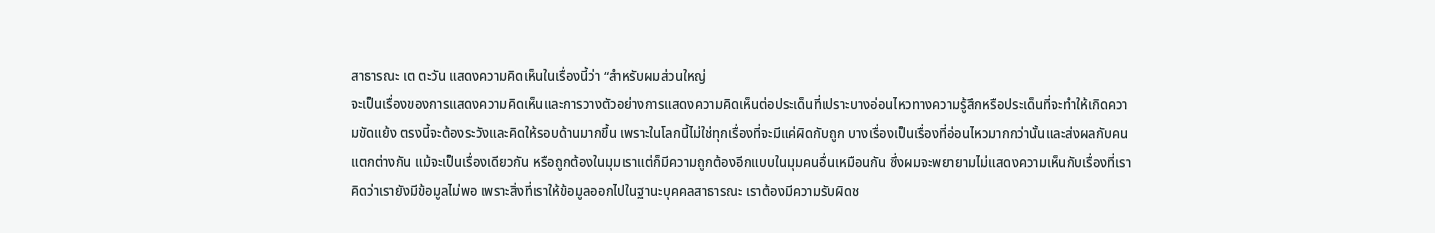สาธารณะ เต ตะวัน แสดงความคิดเห็นในเรื่องนี้ว่า “สำหรับผมส่วนใหญ่
จะเป็นเรื่องของการแสดงความคิดเห็นและการวางตัวอย่างการแสดงความคิดเห็นต่อประเด็นที่เปราะบางอ่อนไหวทางความรู้สึกหรือประเด็นที่จะทำให้เกิดความขัดแย้ง ตรงนี้จะต้องระวังและคิดให้รอบด้านมากขึ้น เพราะในโลกนี้ไม่ใช่ทุกเรื่องที่จะมีแค่ผิดกับถูก บางเรื่องเป็นเรื่องที่อ่อนไหวมากกว่านั้นและส่งผลกับคนแตกต่างกัน แม้จะเป็นเรื่องเดียวกัน หรือถูกต้องในมุมเราแต่ก็มีความถูกต้องอีกแบบในมุมคนอื่นเหมือนกัน ซึ่งผมจะพยายามไม่แสดงความเห็นกับเรื่องที่เราคิดว่าเรายังมีข้อมูลไม่พอ เพราะสิ่งที่เราให้ข้อมูลออกไปในฐานะบุคคลสาธารณะ เราต้องมีความรับผิดช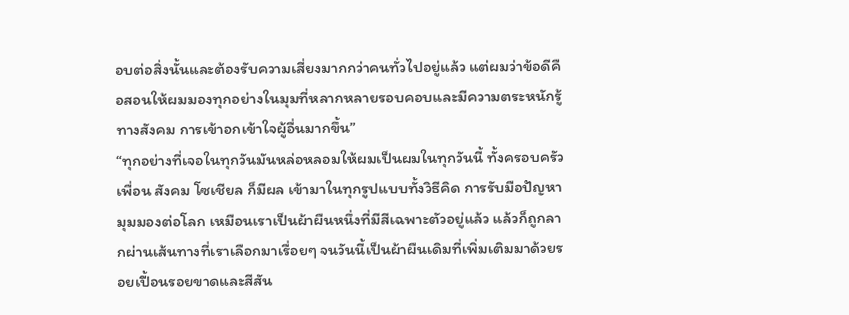อบต่อสิ่งนั้นและต้องรับความเสี่ยงมากกว่าคนทั่วไปอยู่แล้ว แต่ผมว่าข้อดีคือสอนให้ผมมองทุกอย่างในมุมที่หลากหลายรอบคอบและมีความตระหนักรู้ทางสังคม การเข้าอกเข้าใจผู้อื่นมากขึ้น”
“ทุกอย่างที่เจอในทุกวันมันหล่อหลอมให้ผมเป็นผมในทุกวันนี้ ทั้งครอบครัว เพื่อน สังคม โซเชียล ก็มีผล เข้ามาในทุกรูปแบบทั้งวิธีคิด การรับมือปัญหา มุมมองต่อโลก เหมือนเราเป็นผ้าผืนหนึ่งที่มีสีเฉพาะตัวอยู่แล้ว แล้วก็ถูกลากผ่านเส้นทางที่เราเลือกมาเรื่อยๆ จนวันนี้เป็นผ้าผืนเดิมที่เพิ่มเติมมาด้วยรอยเปื้อนรอยขาดและสีสัน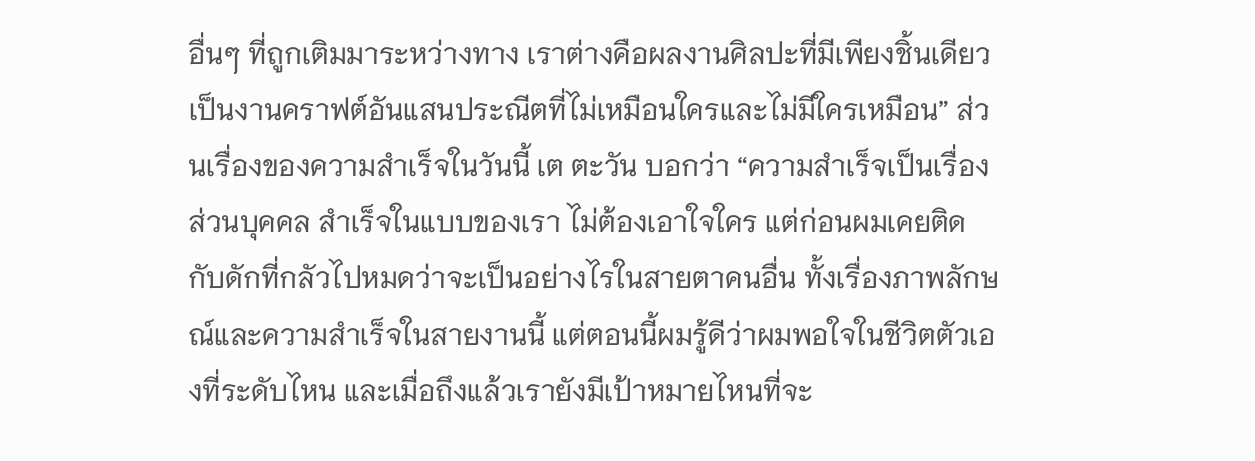อื่นๆ ที่ถูกเติมมาระหว่างทาง เราต่างคือผลงานศิลปะที่มีเพียงชิ้นเดียว เป็นงานคราฟต์อันแสนประณีตที่ไม่เหมือนใครและไม่มีใครเหมือน” ส่วนเรื่องของความสำเร็จในวันนี้ เต ตะวัน บอกว่า “ความสำเร็จเป็นเรื่องส่วนบุคคล สำเร็จในแบบของเรา ไม่ต้องเอาใจใคร แต่ก่อนผมเคยติดกับดักที่กลัวไปหมดว่าจะเป็นอย่างไรในสายตาคนอื่น ทั้งเรื่องภาพลักษณ์และความสำเร็จในสายงานนี้ แต่ตอนนี้ผมรู้ดีว่าผมพอใจในชีวิตตัวเองที่ระดับไหน และเมื่อถึงแล้วเรายังมีเป้าหมายไหนที่จะ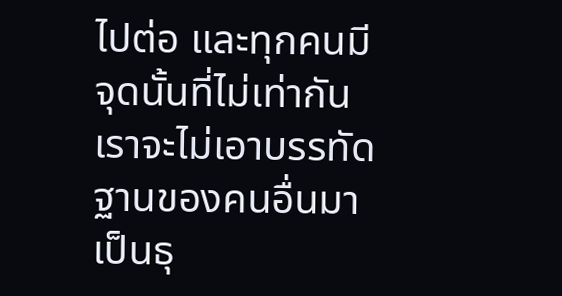ไปต่อ และทุกคนมีจุดนั้นที่ไม่เท่ากัน เราจะไม่เอาบรรทัดฐานของคนอื่นมาเป็นธุ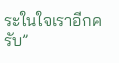ระในใจเราอีกครับ”